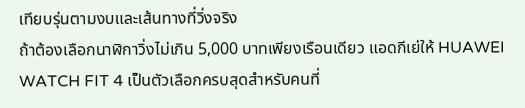เทียบรุ่นตามงบและเส้นทางที่วิ่งจริง
ถ้าต้องเลือกนาฬิกาวิ่งไม่เกิน 5,000 บาทเพียงเรือนเดียว แอดกีเย่ให้ HUAWEI WATCH FIT 4 เป็นตัวเลือกครบสุดสำหรับคนที่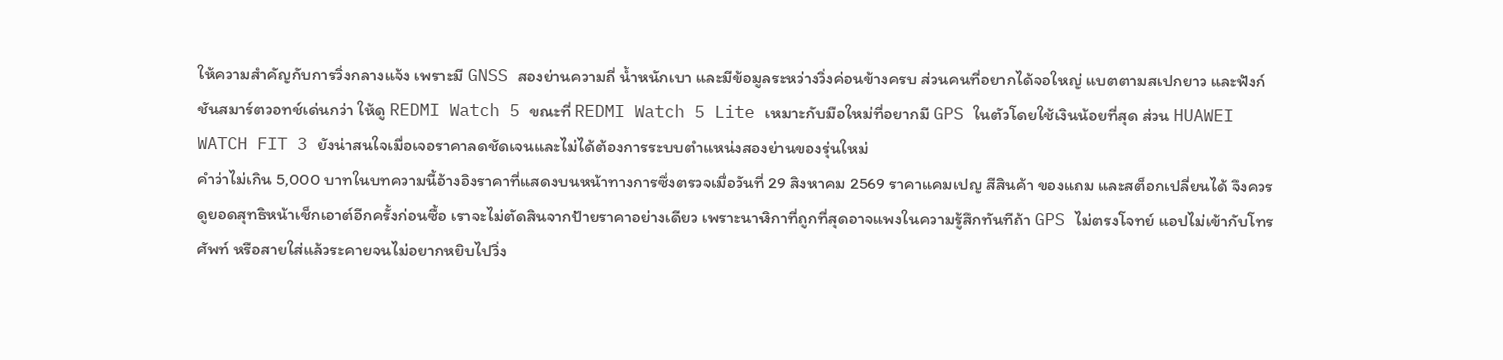ให้ความสำคัญกับการวิ่งกลางแจ้ง เพราะมี GNSS สองย่านความถี่ น้ำหนักเบา และมีข้อมูลระหว่างวิ่งค่อนข้างครบ ส่วนคนที่อยากได้จอใหญ่ แบตตามสเปกยาว และฟังก์ชันสมาร์ตวอทช์เด่นกว่า ให้ดู REDMI Watch 5 ขณะที่ REDMI Watch 5 Lite เหมาะกับมือใหม่ที่อยากมี GPS ในตัวโดยใช้เงินน้อยที่สุด ส่วน HUAWEI WATCH FIT 3 ยังน่าสนใจเมื่อเจอราคาลดชัดเจนและไม่ได้ต้องการระบบตำแหน่งสองย่านของรุ่นใหม่
คำว่าไม่เกิน 5,000 บาทในบทความนี้อ้างอิงราคาที่แสดงบนหน้าทางการซึ่งตรวจเมื่อวันที่ 29 สิงหาคม 2569 ราคาแคมเปญ สีสินค้า ของแถม และสต็อกเปลี่ยนได้ จึงควรดูยอดสุทธิหน้าเช็กเอาต์อีกครั้งก่อนซื้อ เราจะไม่ตัดสินจากป้ายราคาอย่างเดียว เพราะนาฬิกาที่ถูกที่สุดอาจแพงในความรู้สึกทันทีถ้า GPS ไม่ตรงโจทย์ แอปไม่เข้ากับโทรศัพท์ หรือสายใส่แล้วระคายจนไม่อยากหยิบไปวิ่ง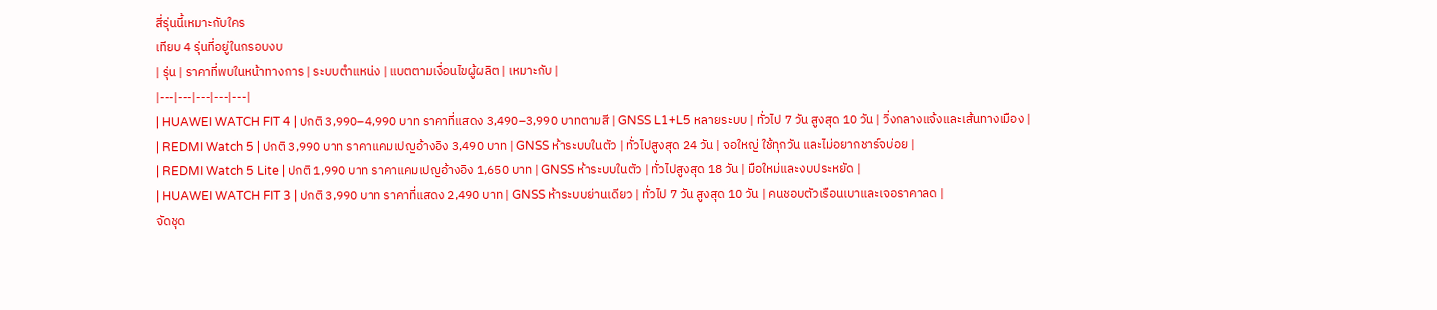สี่รุ่นนี้เหมาะกับใคร
เทียบ 4 รุ่นที่อยู่ในกรอบงบ
| รุ่น | ราคาที่พบในหน้าทางการ | ระบบตำแหน่ง | แบตตามเงื่อนไขผู้ผลิต | เหมาะกับ |
|---|---|---|---|---|
| HUAWEI WATCH FIT 4 | ปกติ 3,990–4,990 บาท ราคาที่แสดง 3,490–3,990 บาทตามสี | GNSS L1+L5 หลายระบบ | ทั่วไป 7 วัน สูงสุด 10 วัน | วิ่งกลางแจ้งและเส้นทางเมือง |
| REDMI Watch 5 | ปกติ 3,990 บาท ราคาแคมเปญอ้างอิง 3,490 บาท | GNSS ห้าระบบในตัว | ทั่วไปสูงสุด 24 วัน | จอใหญ่ ใช้ทุกวัน และไม่อยากชาร์จบ่อย |
| REDMI Watch 5 Lite | ปกติ 1,990 บาท ราคาแคมเปญอ้างอิง 1,650 บาท | GNSS ห้าระบบในตัว | ทั่วไปสูงสุด 18 วัน | มือใหม่และงบประหยัด |
| HUAWEI WATCH FIT 3 | ปกติ 3,990 บาท ราคาที่แสดง 2,490 บาท | GNSS ห้าระบบย่านเดียว | ทั่วไป 7 วัน สูงสุด 10 วัน | คนชอบตัวเรือนเบาและเจอราคาลด |
จัดชุด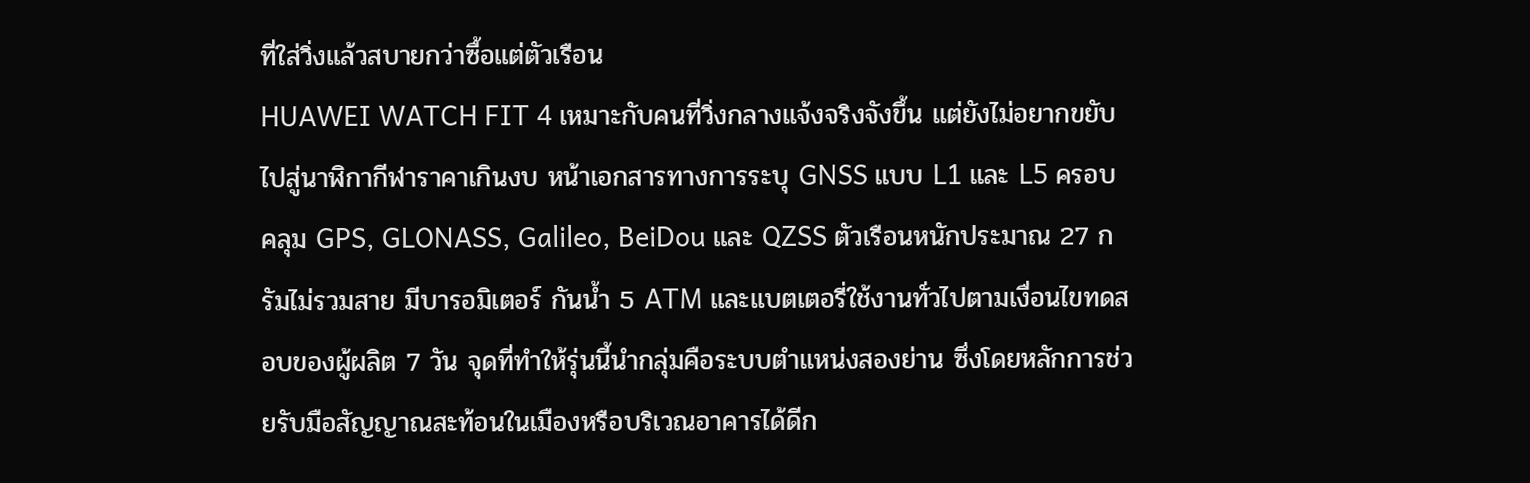ที่ใส่วิ่งแล้วสบายกว่าซื้อแต่ตัวเรือน
HUAWEI WATCH FIT 4 เหมาะกับคนที่วิ่งกลางแจ้งจริงจังขึ้น แต่ยังไม่อยากขยับไปสู่นาฬิกากีฬาราคาเกินงบ หน้าเอกสารทางการระบุ GNSS แบบ L1 และ L5 ครอบคลุม GPS, GLONASS, Galileo, BeiDou และ QZSS ตัวเรือนหนักประมาณ 27 กรัมไม่รวมสาย มีบารอมิเตอร์ กันน้ำ 5 ATM และแบตเตอรี่ใช้งานทั่วไปตามเงื่อนไขทดสอบของผู้ผลิต 7 วัน จุดที่ทำให้รุ่นนี้นำกลุ่มคือระบบตำแหน่งสองย่าน ซึ่งโดยหลักการช่วยรับมือสัญญาณสะท้อนในเมืองหรือบริเวณอาคารได้ดีก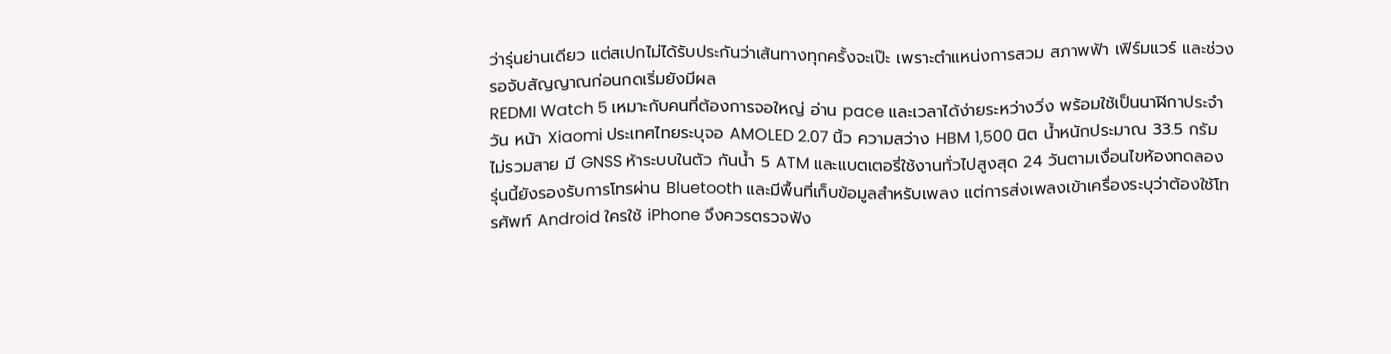ว่ารุ่นย่านเดียว แต่สเปกไม่ได้รับประกันว่าเส้นทางทุกครั้งจะเป๊ะ เพราะตำแหน่งการสวม สภาพฟ้า เฟิร์มแวร์ และช่วงรอจับสัญญาณก่อนกดเริ่มยังมีผล
REDMI Watch 5 เหมาะกับคนที่ต้องการจอใหญ่ อ่าน pace และเวลาได้ง่ายระหว่างวิ่ง พร้อมใช้เป็นนาฬิกาประจำวัน หน้า Xiaomi ประเทศไทยระบุจอ AMOLED 2.07 นิ้ว ความสว่าง HBM 1,500 นิต น้ำหนักประมาณ 33.5 กรัมไม่รวมสาย มี GNSS ห้าระบบในตัว กันน้ำ 5 ATM และแบตเตอรี่ใช้งานทั่วไปสูงสุด 24 วันตามเงื่อนไขห้องทดลอง รุ่นนี้ยังรองรับการโทรผ่าน Bluetooth และมีพื้นที่เก็บข้อมูลสำหรับเพลง แต่การส่งเพลงเข้าเครื่องระบุว่าต้องใช้โทรศัพท์ Android ใครใช้ iPhone จึงควรตรวจฟัง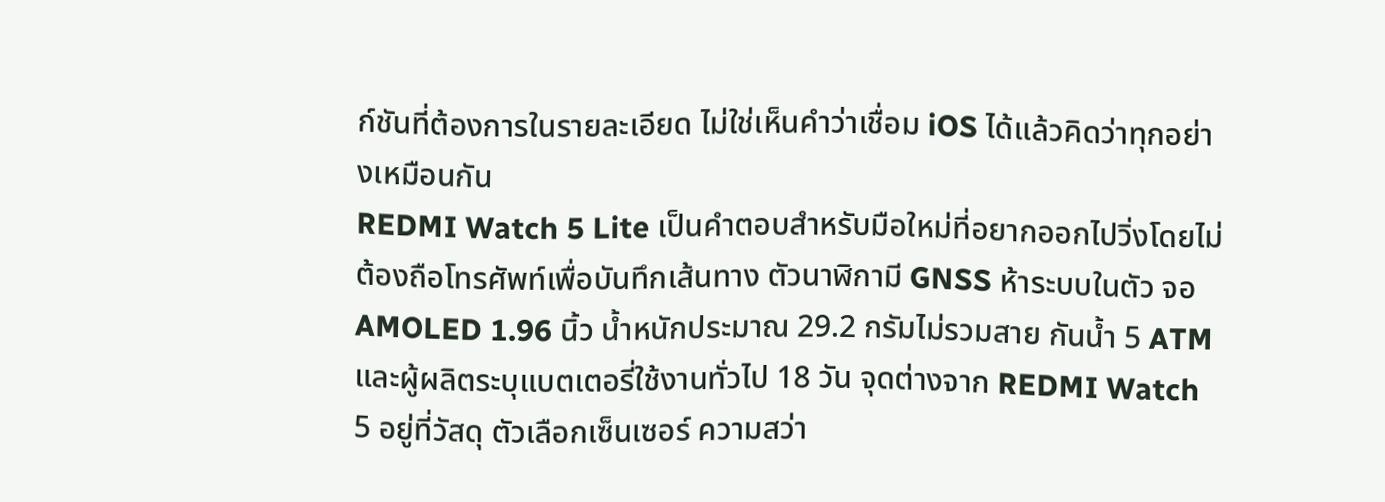ก์ชันที่ต้องการในรายละเอียด ไม่ใช่เห็นคำว่าเชื่อม iOS ได้แล้วคิดว่าทุกอย่างเหมือนกัน
REDMI Watch 5 Lite เป็นคำตอบสำหรับมือใหม่ที่อยากออกไปวิ่งโดยไม่ต้องถือโทรศัพท์เพื่อบันทึกเส้นทาง ตัวนาฬิกามี GNSS ห้าระบบในตัว จอ AMOLED 1.96 นิ้ว น้ำหนักประมาณ 29.2 กรัมไม่รวมสาย กันน้ำ 5 ATM และผู้ผลิตระบุแบตเตอรี่ใช้งานทั่วไป 18 วัน จุดต่างจาก REDMI Watch 5 อยู่ที่วัสดุ ตัวเลือกเซ็นเซอร์ ความสว่า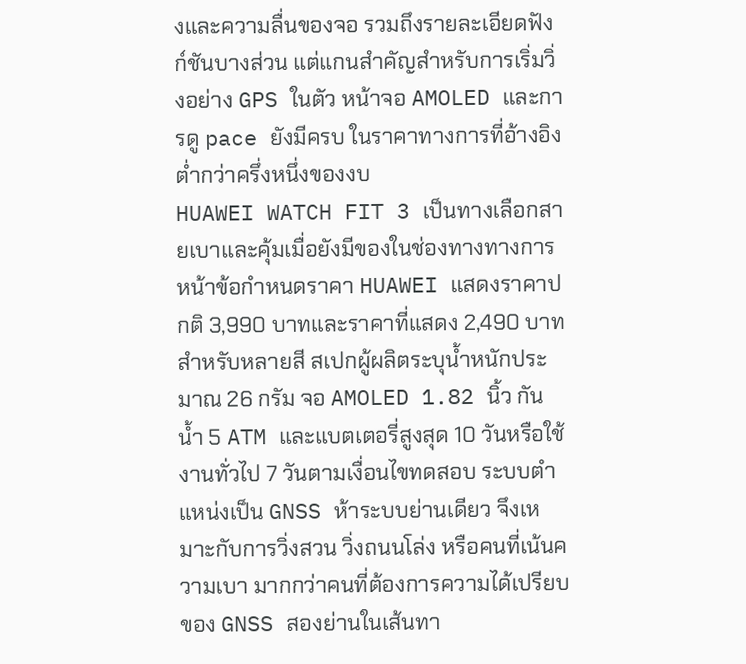งและความลื่นของจอ รวมถึงรายละเอียดฟังก์ชันบางส่วน แต่แกนสำคัญสำหรับการเริ่มวิ่งอย่าง GPS ในตัว หน้าจอ AMOLED และการดู pace ยังมีครบ ในราคาทางการที่อ้างอิงต่ำกว่าครึ่งหนึ่งของงบ
HUAWEI WATCH FIT 3 เป็นทางเลือกสายเบาและคุ้มเมื่อยังมีของในช่องทางทางการ หน้าข้อกำหนดราคา HUAWEI แสดงราคาปกติ 3,990 บาทและราคาที่แสดง 2,490 บาทสำหรับหลายสี สเปกผู้ผลิตระบุน้ำหนักประมาณ 26 กรัม จอ AMOLED 1.82 นิ้ว กันน้ำ 5 ATM และแบตเตอรี่สูงสุด 10 วันหรือใช้งานทั่วไป 7 วันตามเงื่อนไขทดสอบ ระบบตำแหน่งเป็น GNSS ห้าระบบย่านเดียว จึงเหมาะกับการวิ่งสวน วิ่งถนนโล่ง หรือคนที่เน้นความเบา มากกว่าคนที่ต้องการความได้เปรียบของ GNSS สองย่านในเส้นทา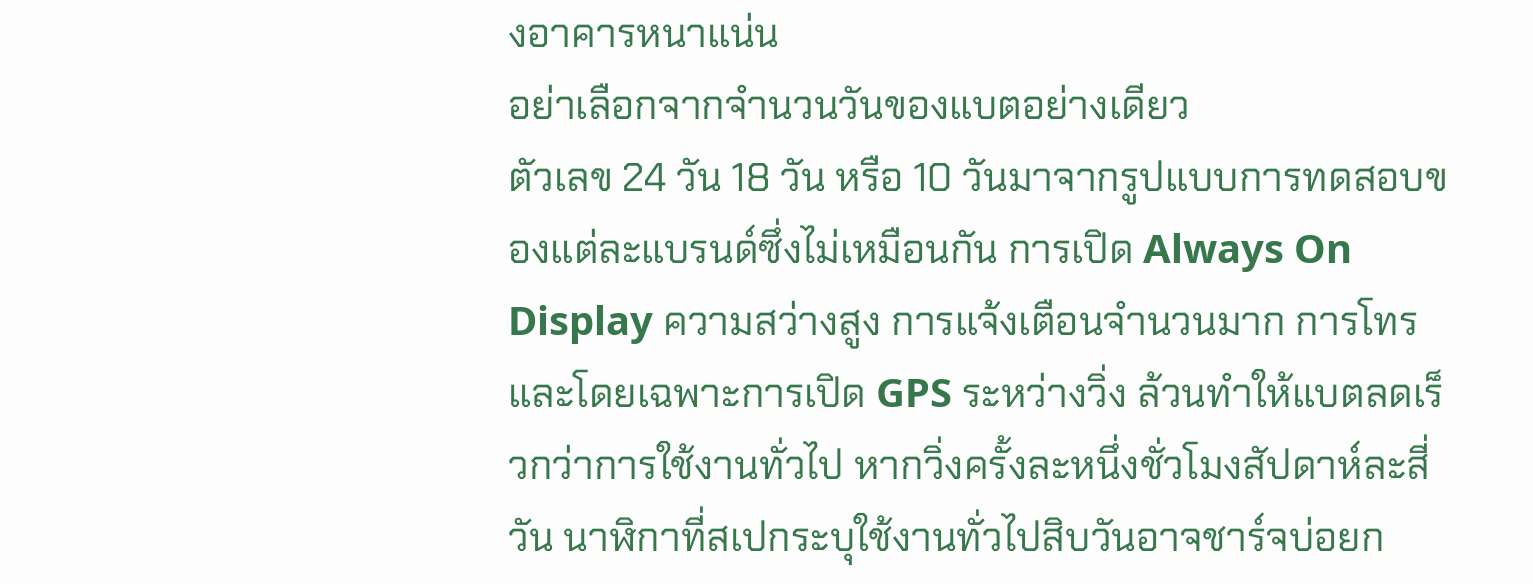งอาคารหนาแน่น
อย่าเลือกจากจำนวนวันของแบตอย่างเดียว
ตัวเลข 24 วัน 18 วัน หรือ 10 วันมาจากรูปแบบการทดสอบของแต่ละแบรนด์ซึ่งไม่เหมือนกัน การเปิด Always On Display ความสว่างสูง การแจ้งเตือนจำนวนมาก การโทร และโดยเฉพาะการเปิด GPS ระหว่างวิ่ง ล้วนทำให้แบตลดเร็วกว่าการใช้งานทั่วไป หากวิ่งครั้งละหนึ่งชั่วโมงสัปดาห์ละสี่วัน นาฬิกาที่สเปกระบุใช้งานทั่วไปสิบวันอาจชาร์จบ่อยก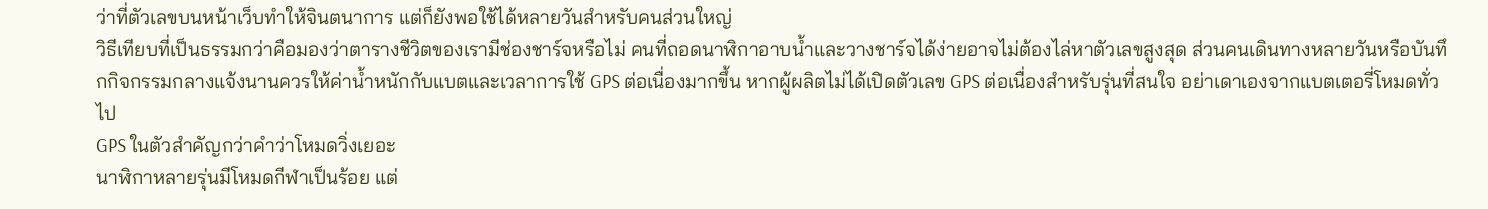ว่าที่ตัวเลขบนหน้าเว็บทำให้จินตนาการ แต่ก็ยังพอใช้ได้หลายวันสำหรับคนส่วนใหญ่
วิธีเทียบที่เป็นธรรมกว่าคือมองว่าตารางชีวิตของเรามีช่องชาร์จหรือไม่ คนที่ถอดนาฬิกาอาบน้ำและวางชาร์จได้ง่ายอาจไม่ต้องไล่หาตัวเลขสูงสุด ส่วนคนเดินทางหลายวันหรือบันทึกกิจกรรมกลางแจ้งนานควรให้ค่าน้ำหนักกับแบตและเวลาการใช้ GPS ต่อเนื่องมากขึ้น หากผู้ผลิตไม่ได้เปิดตัวเลข GPS ต่อเนื่องสำหรับรุ่นที่สนใจ อย่าเดาเองจากแบตเตอรี่โหมดทั่วไป
GPS ในตัวสำคัญกว่าคำว่าโหมดวิ่งเยอะ
นาฬิกาหลายรุ่นมีโหมดกีฬาเป็นร้อย แต่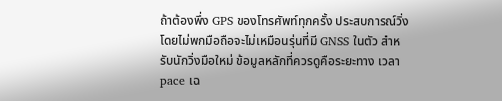ถ้าต้องพึ่ง GPS ของโทรศัพท์ทุกครั้ง ประสบการณ์วิ่งโดยไม่พกมือถือจะไม่เหมือนรุ่นที่มี GNSS ในตัว สำหรับนักวิ่งมือใหม่ ข้อมูลหลักที่ควรดูคือระยะทาง เวลา pace เฉ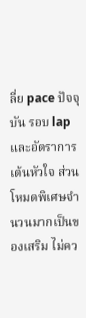ลี่ย pace ปัจจุบัน รอบ lap และอัตราการเต้นหัวใจ ส่วนโหมดพิเศษจำนวนมากเป็นของเสริม ไม่คว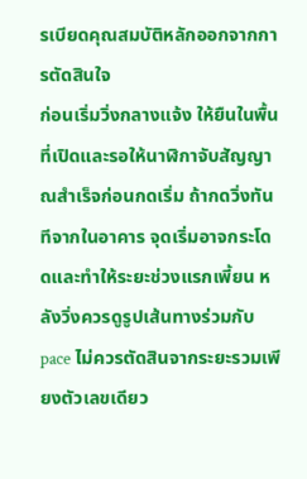รเบียดคุณสมบัติหลักออกจากการตัดสินใจ
ก่อนเริ่มวิ่งกลางแจ้ง ให้ยืนในพื้นที่เปิดและรอให้นาฬิกาจับสัญญาณสำเร็จก่อนกดเริ่ม ถ้ากดวิ่งทันทีจากในอาคาร จุดเริ่มอาจกระโดดและทำให้ระยะช่วงแรกเพี้ยน หลังวิ่งควรดูรูปเส้นทางร่วมกับ pace ไม่ควรตัดสินจากระยะรวมเพียงตัวเลขเดียว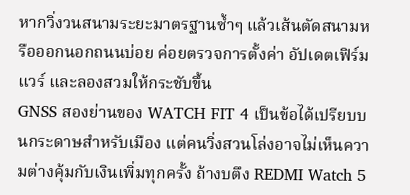หากวิ่งวนสนามระยะมาตรฐานซ้ำๆ แล้วเส้นตัดสนามหรือออกนอกถนนบ่อย ค่อยตรวจการตั้งค่า อัปเดตเฟิร์มแวร์ และลองสวมให้กระชับขึ้น
GNSS สองย่านของ WATCH FIT 4 เป็นข้อได้เปรียบบนกระดาษสำหรับเมือง แต่คนวิ่งสวนโล่งอาจไม่เห็นความต่างคุ้มกับเงินเพิ่มทุกครั้ง ถ้างบตึง REDMI Watch 5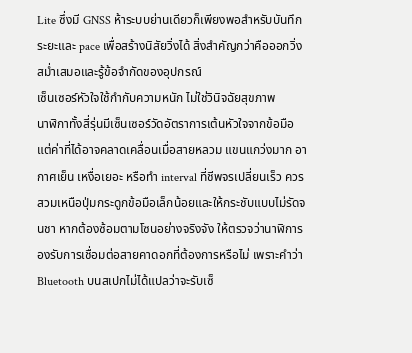Lite ซึ่งมี GNSS ห้าระบบย่านเดียวก็เพียงพอสำหรับบันทึกระยะและ pace เพื่อสร้างนิสัยวิ่งได้ สิ่งสำคัญกว่าคือออกวิ่งสม่ำเสมอและรู้ข้อจำกัดของอุปกรณ์
เซ็นเซอร์หัวใจใช้กำกับความหนัก ไม่ใช่วินิจฉัยสุขภาพ
นาฬิกาทั้งสี่รุ่นมีเซ็นเซอร์วัดอัตราการเต้นหัวใจจากข้อมือ แต่ค่าที่ได้อาจคลาดเคลื่อนเมื่อสายหลวม แขนแกว่งมาก อากาศเย็น เหงื่อเยอะ หรือทำ interval ที่ชีพจรเปลี่ยนเร็ว ควรสวมเหนือปุ่มกระดูกข้อมือเล็กน้อยและให้กระชับแบบไม่รัดจนชา หากต้องซ้อมตามโซนอย่างจริงจัง ให้ตรวจว่านาฬิการองรับการเชื่อมต่อสายคาดอกที่ต้องการหรือไม่ เพราะคำว่า Bluetooth บนสเปกไม่ได้แปลว่าจะรับเซ็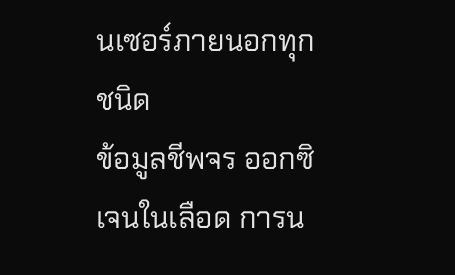นเซอร์ภายนอกทุกชนิด
ข้อมูลชีพจร ออกซิเจนในเลือด การน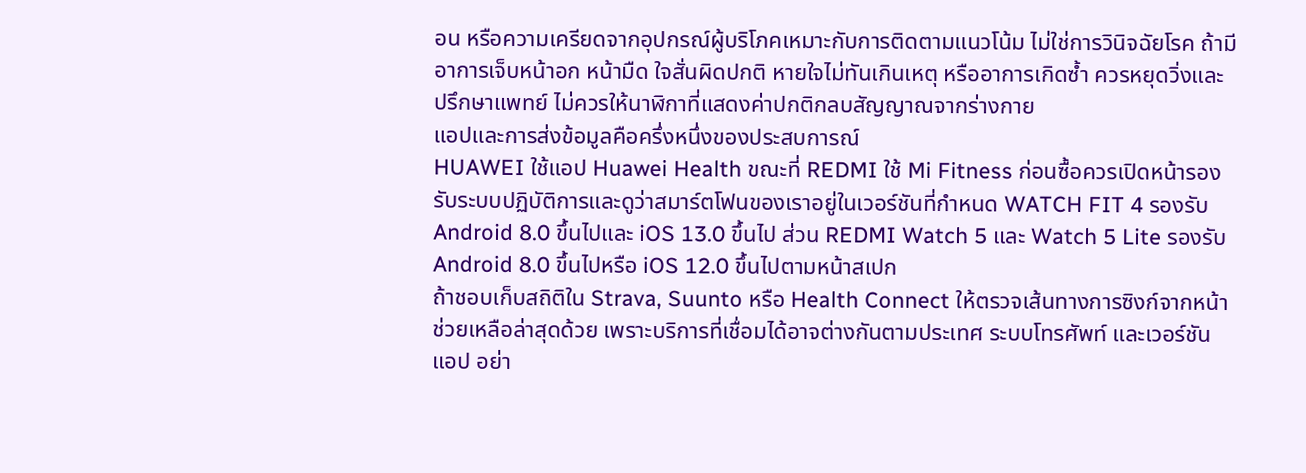อน หรือความเครียดจากอุปกรณ์ผู้บริโภคเหมาะกับการติดตามแนวโน้ม ไม่ใช่การวินิจฉัยโรค ถ้ามีอาการเจ็บหน้าอก หน้ามืด ใจสั่นผิดปกติ หายใจไม่ทันเกินเหตุ หรืออาการเกิดซ้ำ ควรหยุดวิ่งและปรึกษาแพทย์ ไม่ควรให้นาฬิกาที่แสดงค่าปกติกลบสัญญาณจากร่างกาย
แอปและการส่งข้อมูลคือครึ่งหนึ่งของประสบการณ์
HUAWEI ใช้แอป Huawei Health ขณะที่ REDMI ใช้ Mi Fitness ก่อนซื้อควรเปิดหน้ารองรับระบบปฏิบัติการและดูว่าสมาร์ตโฟนของเราอยู่ในเวอร์ชันที่กำหนด WATCH FIT 4 รองรับ Android 8.0 ขึ้นไปและ iOS 13.0 ขึ้นไป ส่วน REDMI Watch 5 และ Watch 5 Lite รองรับ Android 8.0 ขึ้นไปหรือ iOS 12.0 ขึ้นไปตามหน้าสเปก
ถ้าชอบเก็บสถิติใน Strava, Suunto หรือ Health Connect ให้ตรวจเส้นทางการซิงก์จากหน้าช่วยเหลือล่าสุดด้วย เพราะบริการที่เชื่อมได้อาจต่างกันตามประเทศ ระบบโทรศัพท์ และเวอร์ชันแอป อย่า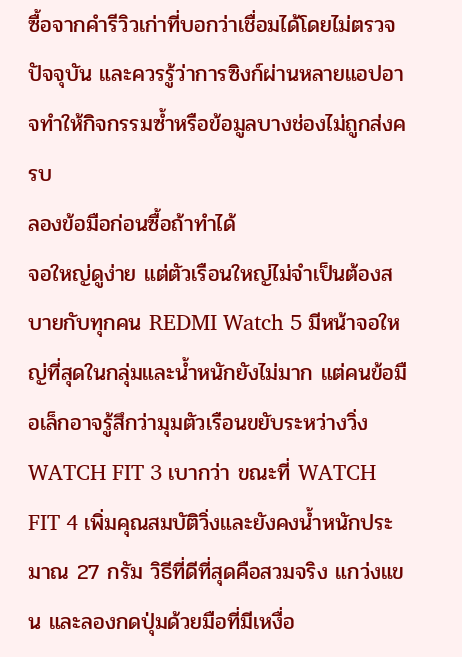ซื้อจากคำรีวิวเก่าที่บอกว่าเชื่อมได้โดยไม่ตรวจปัจจุบัน และควรรู้ว่าการซิงก์ผ่านหลายแอปอาจทำให้กิจกรรมซ้ำหรือข้อมูลบางช่องไม่ถูกส่งครบ
ลองข้อมือก่อนซื้อถ้าทำได้
จอใหญ่ดูง่าย แต่ตัวเรือนใหญ่ไม่จำเป็นต้องสบายกับทุกคน REDMI Watch 5 มีหน้าจอใหญ่ที่สุดในกลุ่มและน้ำหนักยังไม่มาก แต่คนข้อมือเล็กอาจรู้สึกว่ามุมตัวเรือนขยับระหว่างวิ่ง WATCH FIT 3 เบากว่า ขณะที่ WATCH FIT 4 เพิ่มคุณสมบัติวิ่งและยังคงน้ำหนักประมาณ 27 กรัม วิธีที่ดีที่สุดคือสวมจริง แกว่งแขน และลองกดปุ่มด้วยมือที่มีเหงื่อ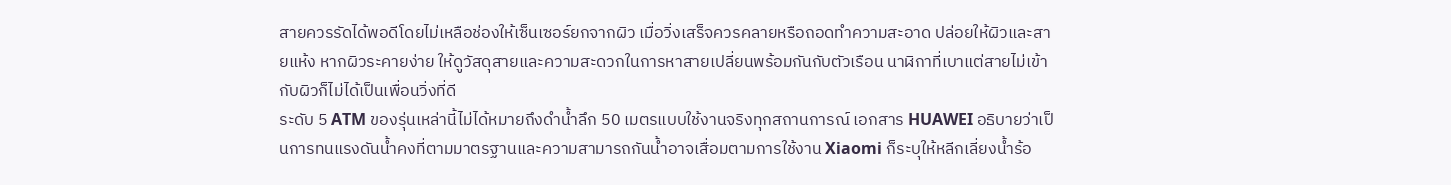สายควรรัดได้พอดีโดยไม่เหลือช่องให้เซ็นเซอร์ยกจากผิว เมื่อวิ่งเสร็จควรคลายหรือถอดทำความสะอาด ปล่อยให้ผิวและสายแห้ง หากผิวระคายง่าย ให้ดูวัสดุสายและความสะดวกในการหาสายเปลี่ยนพร้อมกันกับตัวเรือน นาฬิกาที่เบาแต่สายไม่เข้ากับผิวก็ไม่ได้เป็นเพื่อนวิ่งที่ดี
ระดับ 5 ATM ของรุ่นเหล่านี้ไม่ได้หมายถึงดำน้ำลึก 50 เมตรแบบใช้งานจริงทุกสถานการณ์ เอกสาร HUAWEI อธิบายว่าเป็นการทนแรงดันน้ำคงที่ตามมาตรฐานและความสามารถกันน้ำอาจเสื่อมตามการใช้งาน Xiaomi ก็ระบุให้หลีกเลี่ยงน้ำร้อ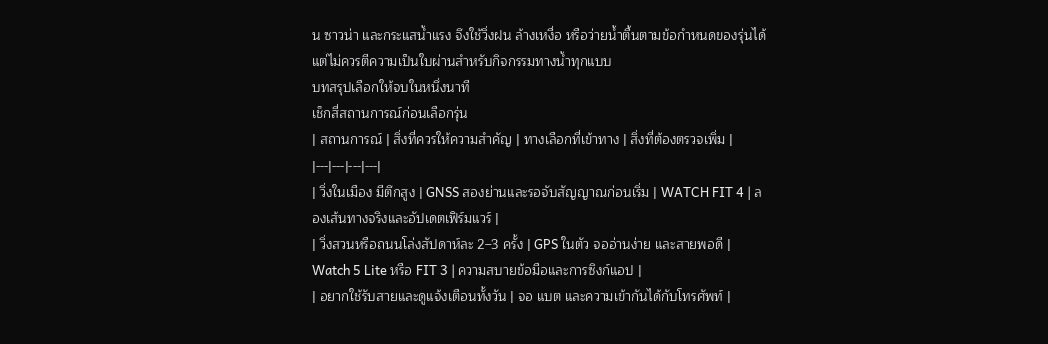น ซาวน่า และกระแสน้ำแรง จึงใช้วิ่งฝน ล้างเหงื่อ หรือว่ายน้ำตื้นตามข้อกำหนดของรุ่นได้ แต่ไม่ควรตีความเป็นใบผ่านสำหรับกิจกรรมทางน้ำทุกแบบ
บทสรุปเลือกให้จบในหนึ่งนาที
เช็กสี่สถานการณ์ก่อนเลือกรุ่น
| สถานการณ์ | สิ่งที่ควรให้ความสำคัญ | ทางเลือกที่เข้าทาง | สิ่งที่ต้องตรวจเพิ่ม |
|---|---|---|---|
| วิ่งในเมือง มีตึกสูง | GNSS สองย่านและรอจับสัญญาณก่อนเริ่ม | WATCH FIT 4 | ลองเส้นทางจริงและอัปเดตเฟิร์มแวร์ |
| วิ่งสวนหรือถนนโล่งสัปดาห์ละ 2–3 ครั้ง | GPS ในตัว จออ่านง่าย และสายพอดี | Watch 5 Lite หรือ FIT 3 | ความสบายข้อมือและการซิงก์แอป |
| อยากใช้รับสายและดูแจ้งเตือนทั้งวัน | จอ แบต และความเข้ากันได้กับโทรศัพท์ |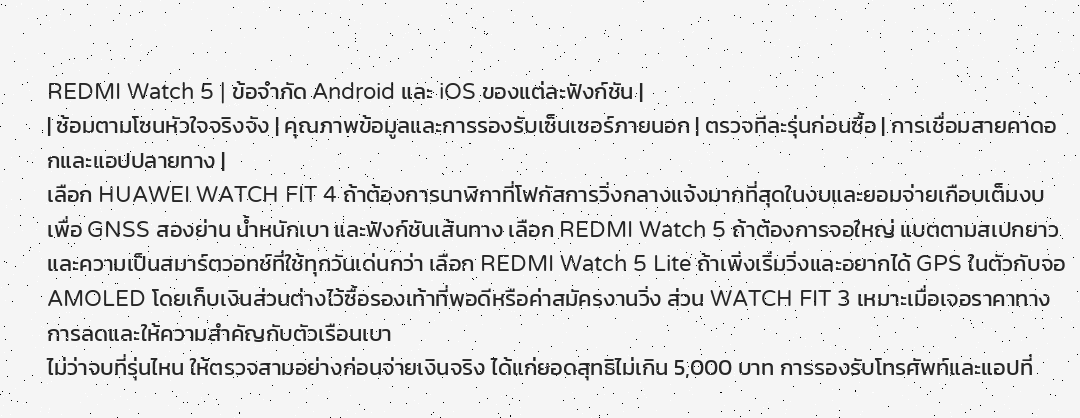REDMI Watch 5 | ข้อจำกัด Android และ iOS ของแต่ละฟังก์ชัน |
| ซ้อมตามโซนหัวใจจริงจัง | คุณภาพข้อมูลและการรองรับเซ็นเซอร์ภายนอก | ตรวจทีละรุ่นก่อนซื้อ | การเชื่อมสายคาดอกและแอปปลายทาง |
เลือก HUAWEI WATCH FIT 4 ถ้าต้องการนาฬิกาที่โฟกัสการวิ่งกลางแจ้งมากที่สุดในงบและยอมจ่ายเกือบเต็มงบเพื่อ GNSS สองย่าน น้ำหนักเบา และฟังก์ชันเส้นทาง เลือก REDMI Watch 5 ถ้าต้องการจอใหญ่ แบตตามสเปกยาว และความเป็นสมาร์ตวอทช์ที่ใช้ทุกวันเด่นกว่า เลือก REDMI Watch 5 Lite ถ้าเพิ่งเริ่มวิ่งและอยากได้ GPS ในตัวกับจอ AMOLED โดยเก็บเงินส่วนต่างไว้ซื้อรองเท้าที่พอดีหรือค่าสมัครงานวิ่ง ส่วน WATCH FIT 3 เหมาะเมื่อเจอราคาทางการลดและให้ความสำคัญกับตัวเรือนเบา
ไม่ว่าจบที่รุ่นไหน ให้ตรวจสามอย่างก่อนจ่ายเงินจริง ได้แก่ยอดสุทธิไม่เกิน 5,000 บาท การรองรับโทรศัพท์และแอปที่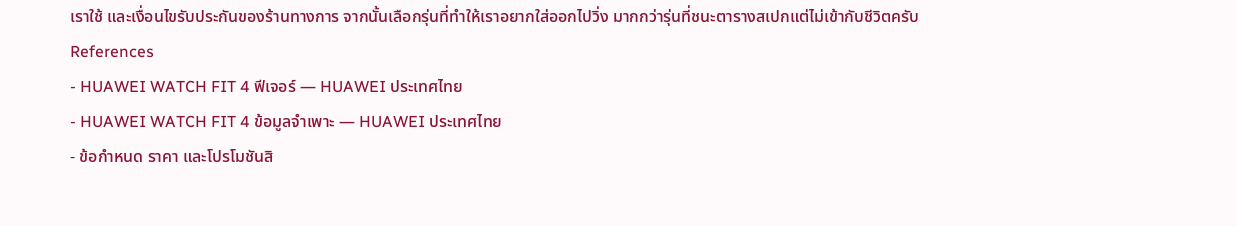เราใช้ และเงื่อนไขรับประกันของร้านทางการ จากนั้นเลือกรุ่นที่ทำให้เราอยากใส่ออกไปวิ่ง มากกว่ารุ่นที่ชนะตารางสเปกแต่ไม่เข้ากับชีวิตครับ
References
- HUAWEI WATCH FIT 4 ฟีเจอร์ — HUAWEI ประเทศไทย
- HUAWEI WATCH FIT 4 ข้อมูลจำเพาะ — HUAWEI ประเทศไทย
- ข้อกำหนด ราคา และโปรโมชันสิ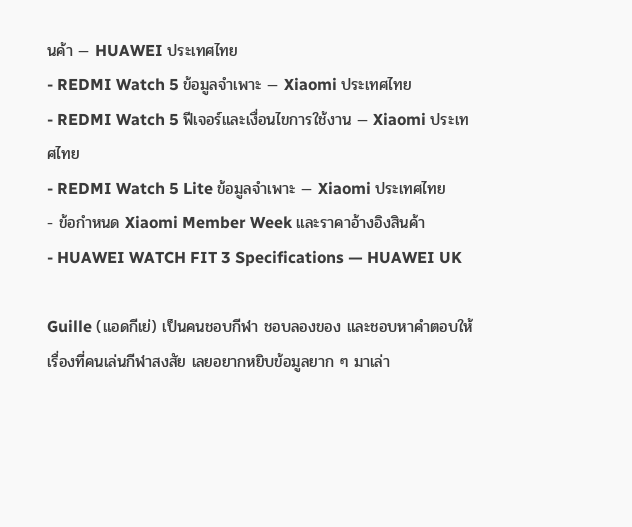นค้า — HUAWEI ประเทศไทย
- REDMI Watch 5 ข้อมูลจำเพาะ — Xiaomi ประเทศไทย
- REDMI Watch 5 ฟีเจอร์และเงื่อนไขการใช้งาน — Xiaomi ประเทศไทย
- REDMI Watch 5 Lite ข้อมูลจำเพาะ — Xiaomi ประเทศไทย
- ข้อกำหนด Xiaomi Member Week และราคาอ้างอิงสินค้า
- HUAWEI WATCH FIT 3 Specifications — HUAWEI UK

Guille (แอดกีเย่) เป็นคนชอบกีฬา ชอบลองของ และชอบหาคำตอบให้เรื่องที่คนเล่นกีฬาสงสัย เลยอยากหยิบข้อมูลยาก ๆ มาเล่า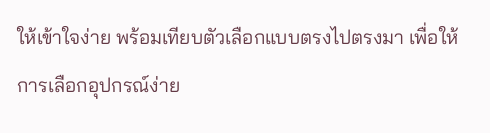ให้เข้าใจง่าย พร้อมเทียบตัวเลือกแบบตรงไปตรงมา เพื่อให้การเลือกอุปกรณ์ง่าย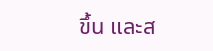ขึ้น และส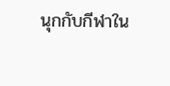นุกกับกีฬาใน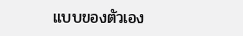แบบของตัวเอง